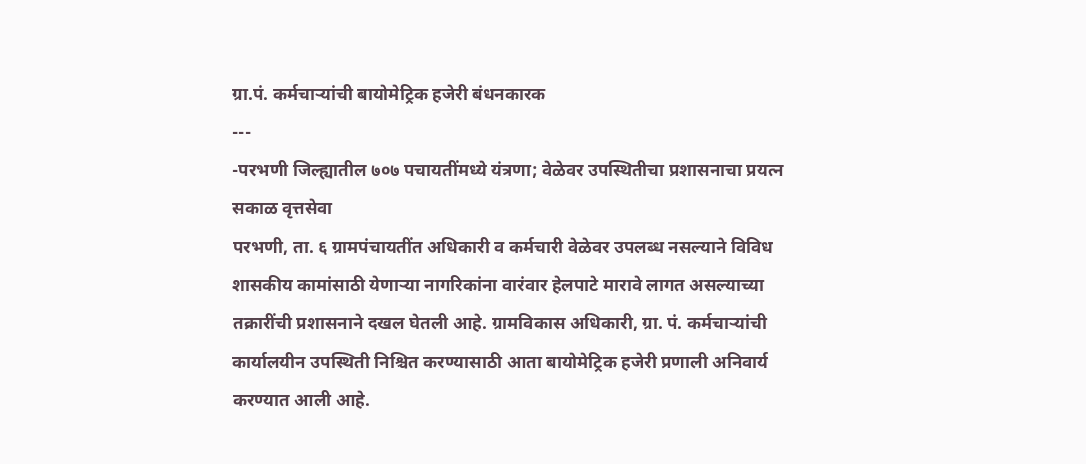ग्रा.पं. कर्मचाऱ्यांची बायोमेट्रिक हजेरी बंधनकारक
---
-परभणी जिल्ह्यातील ७०७ पचायतींमध्ये यंत्रणा; वेळेवर उपस्थितीचा प्रशासनाचा प्रयत्न
सकाळ वृत्तसेवा
परभणी, ता. ६ ग्रामपंचायतींत अधिकारी व कर्मचारी वेळेवर उपलब्ध नसल्याने विविध शासकीय कामांसाठी येणाऱ्या नागरिकांना वारंवार हेलपाटे मारावे लागत असल्याच्या तक्रारींची प्रशासनाने दखल घेतली आहे. ग्रामविकास अधिकारी, ग्रा. पं. कर्मचाऱ्यांची कार्यालयीन उपस्थिती निश्चित करण्यासाठी आता बायोमेट्रिक हजेरी प्रणाली अनिवार्य करण्यात आली आहे.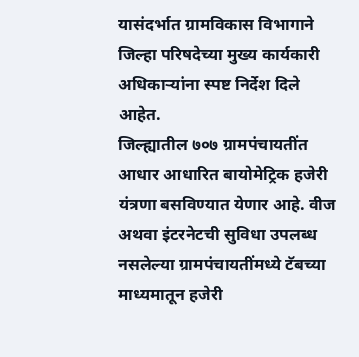यासंदर्भात ग्रामविकास विभागाने जिल्हा परिषदेच्या मुख्य कार्यकारी अधिकाऱ्यांना स्पष्ट निर्देश दिले आहेत.
जिल्ह्यातील ७०७ ग्रामपंचायतींत आधार आधारित बायोमेट्रिक हजेरी यंत्रणा बसविण्यात येणार आहे. वीज अथवा इंटरनेटची सुविधा उपलब्ध नसलेल्या ग्रामपंचायतींमध्ये टॅबच्या माध्यमातून हजेरी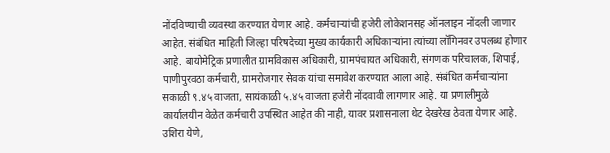नोंदविण्याची व्यवस्था करण्यात येणार आहे. कर्मचाऱ्यांची हजेरी लोकेशनसह ऑनलाइन नोंदली जाणार आहेत. संबंधित माहिती जिल्हा परिषदेच्या मुख्य कार्यकारी अधिकाऱ्यांना त्यांच्या लॉगिनवर उपलब्ध होणार आहे. बायोमेट्रिक प्रणालीत ग्रामविकास अधिकारी, ग्रामपंचायत अधिकारी, संगणक परिचालक, शिपाई, पाणीपुरवठा कर्मचारी, ग्रामरोजगार सेवक यांचा समावेश करण्यात आला आहे. संबंधित कर्मचाऱ्यांना सकाळी ९.४५ वाजता, सायंकाळी ५.४५ वाजता हजेरी नोंदवावी लागणार आहे. या प्रणालीमुळे कार्यालयीन वेळेत कर्मचारी उपस्थित आहेत की नाही, यावर प्रशासनाला थेट देखरेख ठेवता येणार आहे. उशिरा येणे,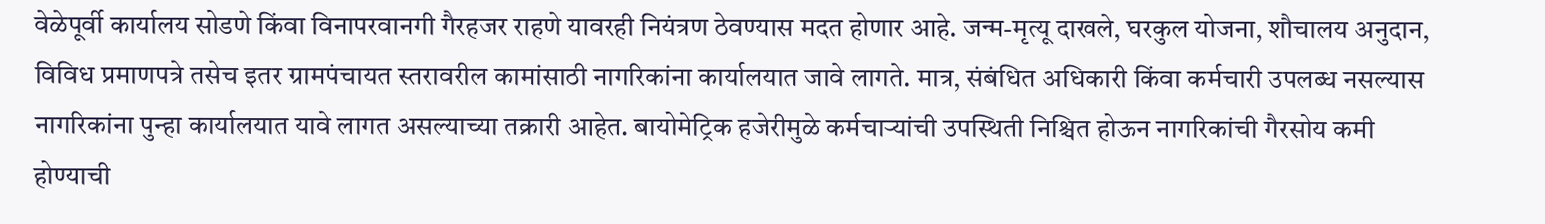वेळेपूर्वी कार्यालय सोडणे किंवा विनापरवानगी गैरहजर राहणे यावरही नियंत्रण ठेवण्यास मदत होणार आहे. जन्म-मृत्यू दाखले, घरकुल योजना, शौचालय अनुदान, विविध प्रमाणपत्रे तसेच इतर ग्रामपंचायत स्तरावरील कामांसाठी नागरिकांना कार्यालयात जावे लागते. मात्र, संबंधित अधिकारी किंवा कर्मचारी उपलब्ध नसल्यास नागरिकांना पुन्हा कार्यालयात यावे लागत असल्याच्या तक्रारी आहेत. बायोमेट्रिक हजेरीमुळे कर्मचाऱ्यांची उपस्थिती निश्चित होऊन नागरिकांची गैरसोय कमी होण्याची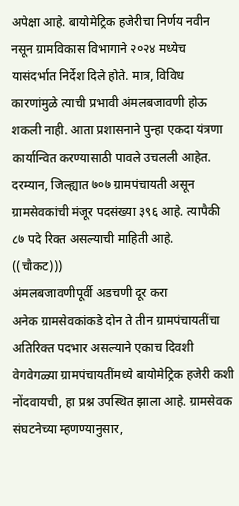अपेक्षा आहे. बायोमेट्रिक हजेरीचा निर्णय नवीन नसून ग्रामविकास विभागाने २०२४ मध्येच यासंदर्भात निर्देश दिले होते. मात्र, विविध कारणांमुळे त्याची प्रभावी अंमलबजावणी होऊ शकली नाही. आता प्रशासनाने पुन्हा एकदा यंत्रणा कार्यान्वित करण्यासाठी पावले उचलली आहेत. दरम्यान, जिल्ह्यात ७०७ ग्रामपंचायती असून ग्रामसेवकांची मंजूर पदसंख्या ३९६ आहे. त्यापैकी ८७ पदे रिक्त असल्याची माहिती आहे.
((चौकट)))
अंमलबजावणीपूर्वी अडचणी दूर करा
अनेक ग्रामसेवकांकडे दोन ते तीन ग्रामपंचायतींचा अतिरिक्त पदभार असल्याने एकाच दिवशी वेगवेगळ्या ग्रामपंचायतींमध्ये बायोमेट्रिक हजेरी कशी नोंदवायची, हा प्रश्न उपस्थित झाला आहे. ग्रामसेवक संघटनेच्या म्हणण्यानुसार,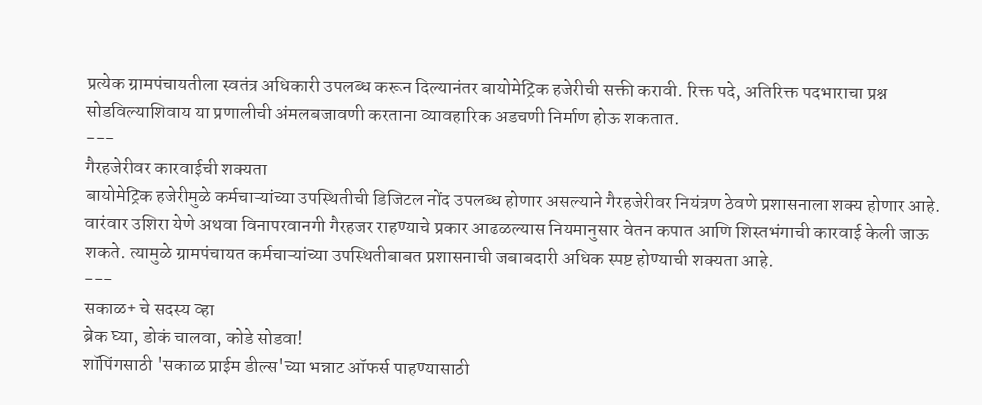प्रत्येक ग्रामपंचायतीला स्वतंत्र अधिकारी उपलब्ध करून दिल्यानंतर बायोमेट्रिक हजेरीची सक्ती करावी. रिक्त पदे, अतिरिक्त पदभाराचा प्रश्न सोडविल्याशिवाय या प्रणालीची अंमलबजावणी करताना व्यावहारिक अडचणी निर्माण होऊ शकतात.
---
गैरहजेरीवर कारवाईची शक्यता
बायोमेट्रिक हजेरीमुळे कर्मचाऱ्यांच्या उपस्थितीची डिजिटल नोंद उपलब्ध होणार असल्याने गैरहजेरीवर नियंत्रण ठेवणे प्रशासनाला शक्य होणार आहे. वारंवार उशिरा येणे अथवा विनापरवानगी गैरहजर राहण्याचे प्रकार आढळल्यास नियमानुसार वेतन कपात आणि शिस्तभंगाची कारवाई केली जाऊ शकते. त्यामुळे ग्रामपंचायत कर्मचाऱ्यांच्या उपस्थितीबाबत प्रशासनाची जबाबदारी अधिक स्पष्ट होण्याची शक्यता आहे.
---
सकाळ+ चे सदस्य व्हा
ब्रेक घ्या, डोकं चालवा, कोडे सोडवा!
शॉपिंगसाठी 'सकाळ प्राईम डील्स'च्या भन्नाट ऑफर्स पाहण्यासाठी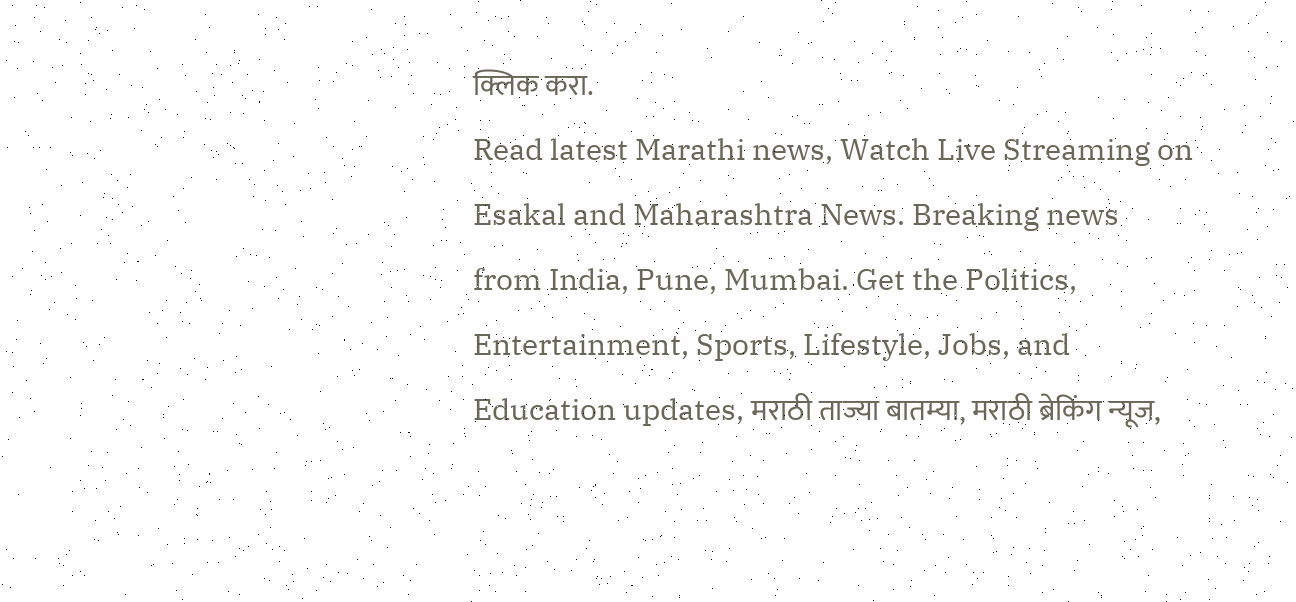क्लिक करा.
Read latest Marathi news, Watch Live Streaming on Esakal and Maharashtra News. Breaking news from India, Pune, Mumbai. Get the Politics, Entertainment, Sports, Lifestyle, Jobs, and Education updates, मराठी ताज्या बातम्या, मराठी ब्रेकिंग न्यूज,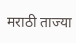मराठी ताज्या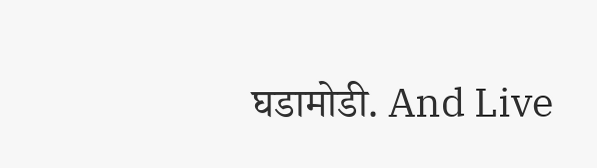घडामोडी. And Live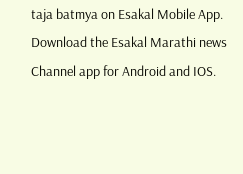taja batmya on Esakal Mobile App. Download the Esakal Marathi news Channel app for Android and IOS.